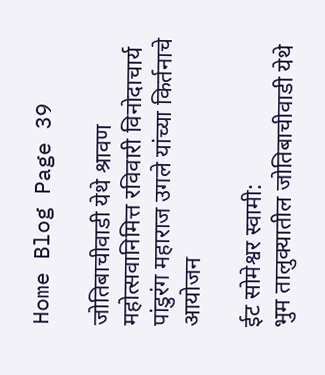Home Blog Page 39

जोतिबाचीवाडी येथे श्रावण महोत्सवानिमित्त रविवारी विनोदाचार्य पांडुरंग महाराज उगले यांच्या किर्तनाचे आयोजन

ईट सोमेश्वर स्वामी:
भुम तालुक्यातील जोतिबाचीवाडी येथे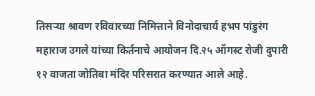तिसऱ्या श्रावण रविवारच्या निमित्ताने विनोदाचार्य हभप पांडुरंग महाराज उगले यांच्या किर्तनाचे आयोजन दि.२५ ऑगस्ट रोजी दुपारी १२ वाजता जोतिबा मंदिर परिसरात करण्यात आले आहे.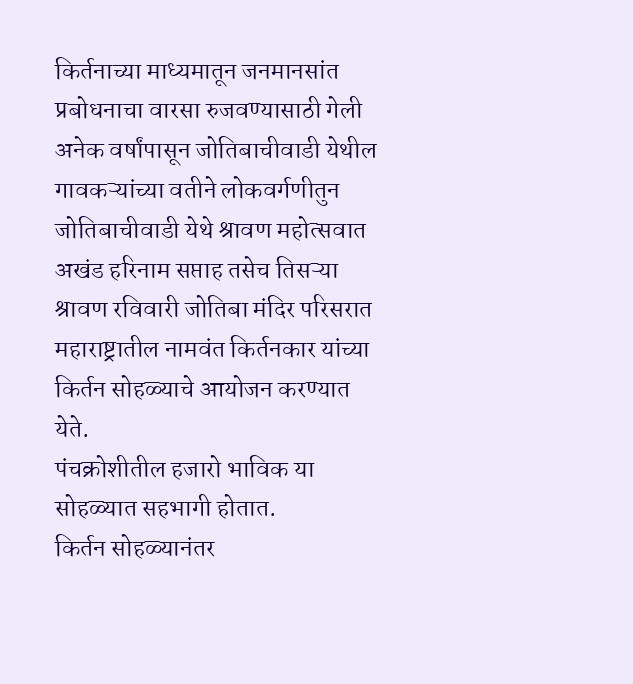किर्तनाच्या माध्यमातून जनमानसांत प्रबोधनाचा वारसा रुजवण्यासाठी गेली अनेक वर्षांपासून जोतिबाचीवाडी येथील गावकऱ्यांच्या वतीने लोकवर्गणीतुन जोतिबाचीवाडी येथे श्रावण महोत्सवात
अखंड हरिनाम सप्ताह तसेच तिसऱ्या श्रावण रविवारी जोतिबा मंदिर परिसरात महाराष्ट्रातील नामवंत किर्तनकार यांच्या किर्तन सोहळ्याचे आयोजन करण्यात येते.
पंचक्रोशीतील हजारो भाविक या सोहळ्यात सहभागी होतात.
किर्तन सोहळ्यानंतर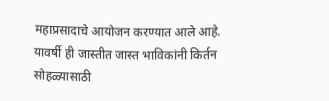महाप्रसादाचे आयोजन करण्यात आले आहे.
यावर्षी ही जास्तीत जास्त भाविकांनी किर्तन सोहळ्यासाठी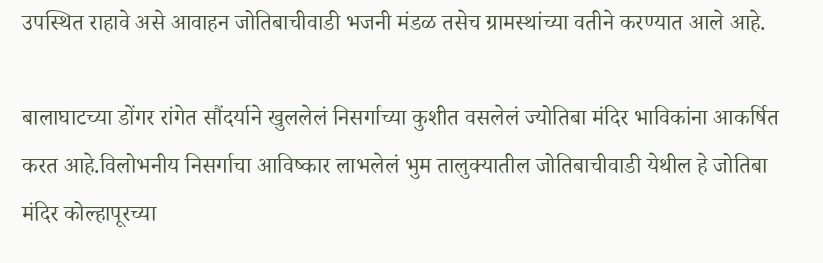उपस्थित राहावे असे आवाहन जोतिबाचीवाडी भजनी मंडळ तसेच ग्रामस्थांच्या वतीने करण्यात आले आहे.

बालाघाटच्या डोंगर रांगेत सौंदर्याने खुललेलं निसर्गाच्या कुशीत वसलेलं ज्योतिबा मंदिर भाविकांना आकर्षित करत आहे.विलोभनीय निसर्गाचा आविष्कार लाभलेलं भुम तालुक्यातील जोतिबाचीवाडी येथील हे जोतिबा मंदिर कोल्हापूरच्या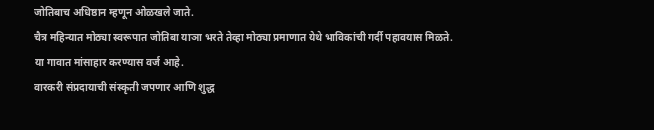जोतिबाच अधिष्ठान म्हणून ओळखले जाते.
चैत्र महिन्यात मोठ्या स्वरूपात जोतिबा याञा भरते तेव्हा मोठ्या प्रमाणात येथे भाविकांची गर्दी पहावयास मिळते.
या गावात मांसाहार करण्यास वर्ज आहे.
वारकरी संप्रदायाची संस्कृती जपणार आणि शुद्ध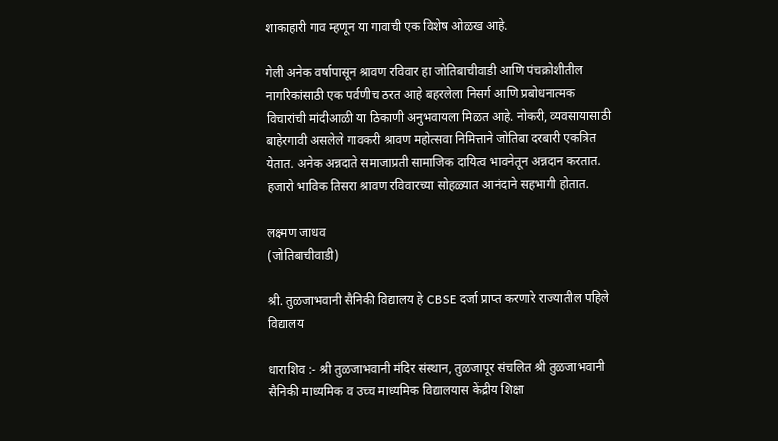शाकाहारी गाव म्हणून या गावाची एक विशेष ओळख आहे.

गेली अनेक वर्षापासून श्रावण रविवार हा जोतिबाचीवाडी आणि पंचक्रोशीतील नागरिकांसाठी एक पर्वणीच ठरत आहे बहरलेला निसर्ग आणि प्रबोधनात्मक विचारांची मांदीआळी या ठिकाणी अनुभवायला मिळत आहे. नोकरी, व्यवसायासाठी बाहेरगावी असलेले गावकरी श्रावण महोत्सवा निमित्ताने जोतिबा दरबारी एकत्रित येतात. अनेक अन्नदाते समाजाप्रती सामाजिक दायित्व भावनेतून अन्नदान करतात.
हजारो भाविक तिसरा श्रावण रविवारच्या सोहळ्यात आनंदाने सहभागी होतात.

लक्ष्मण जाधव
(जोतिबाचीवाडी)

श्री. तुळजाभवानी सैनिकी विद्यालय हे CBSE दर्जा प्राप्त करणारे राज्यातील पहिले विद्यालय

धाराशिव :- श्री तुळजाभवानी मंदिर संस्थान, तुळजापूर संचलित श्री तुळजाभवानी सैनिकी माध्यमिक व उच्च माध्यमिक विद्यालयास केंद्रीय शिक्षा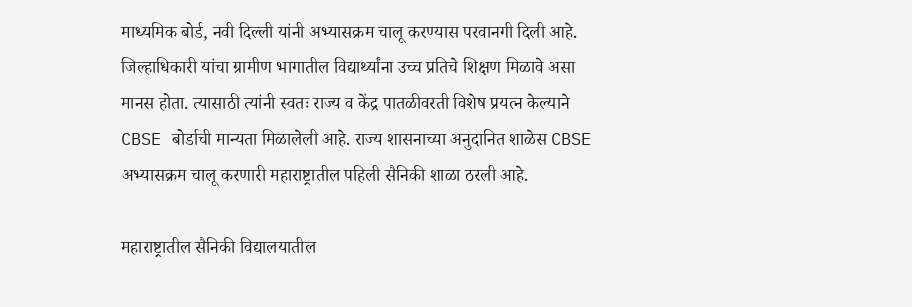माध्यमिक बोर्ड, नवी दिल्ली यांनी अभ्यासक्रम चालू करण्यास परवानगी दिली आहे. जिल्हाधिकारी यांचा ग्रामीण भागातील विद्यार्थ्यांना उच्च प्रतिचे शिक्षण मिळावे असा मानस होता. त्यासाठी त्यांनी स्वतः राज्य व केंद्र पातळीवरती विशेष प्रयत्न केल्याने CBSE बोर्डाची मान्यता मिळालेली आहे. राज्य शासनाच्या अनुदानित शाळेस CBSE अभ्यासक्रम चालू करणारी महाराष्ट्रातील पहिली सैनिकी शाळा ठरली आहे.

महाराष्ट्रातील सैनिकी विद्यालयातील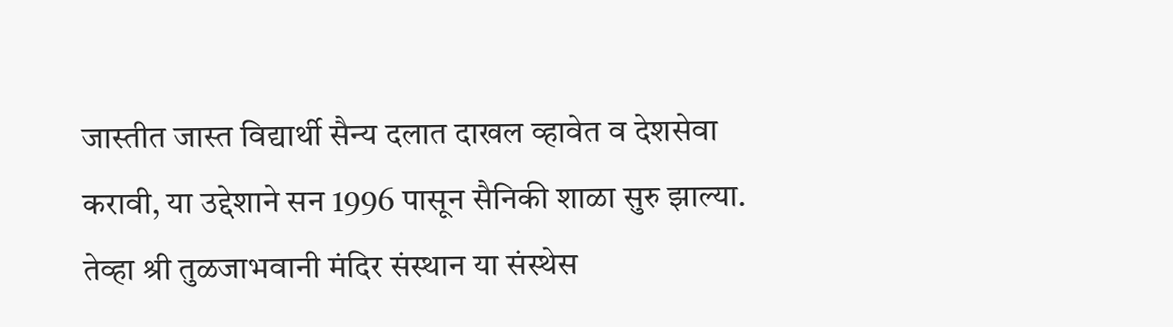जास्तीत जास्त विद्यार्थी सैन्य दलात दाखल व्हावेत व देशसेवा करावी, या उद्देशाने सन 1996 पासून सैनिकी शाळा सुरु झाल्या. तेव्हा श्री तुळजाभवानी मंदिर संस्थान या संस्थेस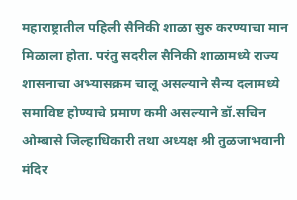महाराष्ट्रातील पहिली सैनिकी शाळा सुरु करण्याचा मान मिळाला होता. परंतु सदरील सैनिकी शाळामध्ये राज्य शासनाचा अभ्यासक्रम चालू असल्याने सैन्य दलामध्ये समाविष्ट होण्याचे प्रमाण कमी असल्याने डॉ.सचिन ओम्बासे जिल्हाधिकारी तथा अध्यक्ष श्री तुळजाभवानी मंदिर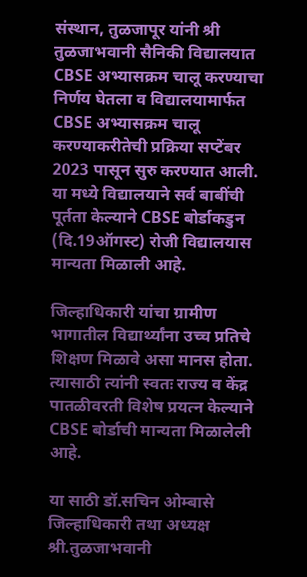संस्थान, तुळजापूर यांनी श्री तुळजाभवानी सैनिकी विद्यालयात CBSE अभ्यासक्रम चालू करण्याचा निर्णय घेतला व विद्यालयामार्फत CBSE अभ्यासक्रम चालू करण्याकरीतेची प्रक्रिया सप्टेंबर 2023 पासून सुरु करण्यात आली. या मध्ये विद्यालयाने सर्व बाबींची पूर्तता केल्याने CBSE बोर्डाकडुन (दि.19ऑगस्ट) रोजी विद्यालयास मान्यता मिळाली आहे.

जिल्हाधिकारी यांचा ग्रामीण भागातील विद्यार्थ्यांना उच्च प्रतिचे शिक्षण मिळावे असा मानस होता. त्यासाठी त्यांनी स्वतः राज्य व केंद्र पातळीवरती विशेष प्रयत्न केल्याने CBSE बोर्डाची मान्यता मिळालेली आहे.

या साठी डॉ.सचिन ओम्बासे जिल्हाधिकारी तथा अध्यक्ष श्री.तुळजाभवानी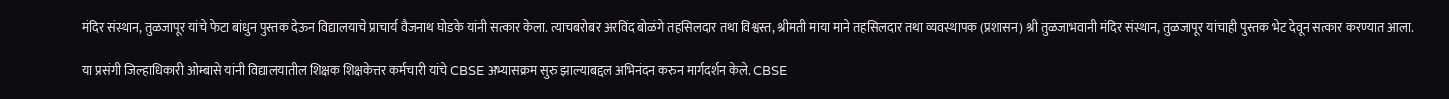मंदिर संस्थान, तुळजापूर यांचे फेटा बांधुन पुस्तक देऊन विद्यालयाचे प्राचार्य वैजनाथ घोडके यांनी सत्कार केला. त्याचबरोबर अरविंद बोळंगे तहसिलदार तथा विश्वस्त, श्रीमती माया माने तहसिलदार तथा व्यवस्थापक (प्रशासन) श्री तुळजाभवानी मंदिर संस्थान, तुळजापूर यांचाही पुस्तक भेट देवून सत्कार करण्यात आला.

या प्रसंगी जिल्हाधिकारी ओम्बासे यांनी विद्यालयातील शिक्षक शिक्षकेत्तर कर्मचारी यांचे CBSE अभ्यासक्रम सुरु झाल्याबद्दल अभिनंदन करुन मार्गदर्शन केले. CBSE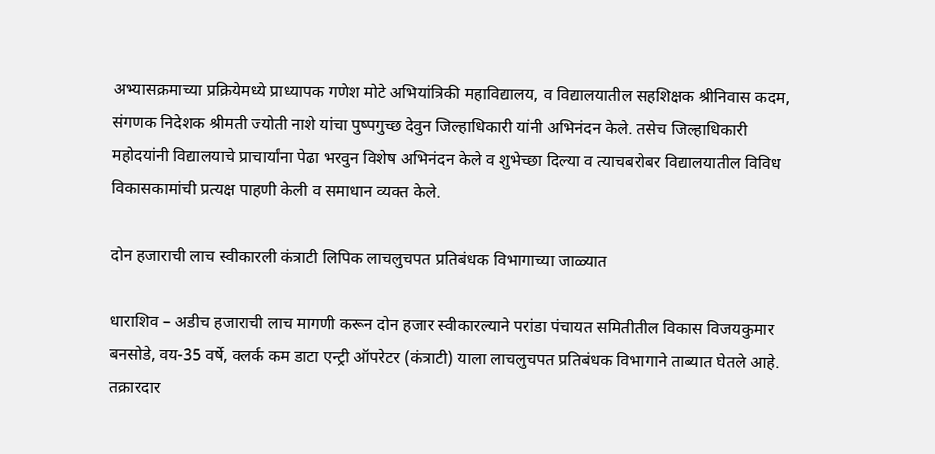अभ्यासक्रमाच्या प्रक्रियेमध्ये प्राध्यापक गणेश मोटे अभियांत्रिकी महाविद्यालय, व विद्यालयातील सहशिक्षक श्रीनिवास कदम, संगणक निदेशक श्रीमती ज्योती नाशे यांचा पुष्पगुच्छ देवुन जिल्हाधिकारी यांनी अभिनंदन केले. तसेच जिल्हाधिकारी महोदयांनी विद्यालयाचे प्राचार्यांना पेढा भरवुन विशेष अभिनंदन केले व शुभेच्छा दिल्या व त्याचबरोबर विद्यालयातील विविध विकासकामांची प्रत्यक्ष पाहणी केली व समाधान व्यक्त केले.

दोन हजाराची लाच स्वीकारली कंत्राटी लिपिक लाचलुचपत प्रतिबंधक विभागाच्या जाळ्यात

धाराशिव – अडीच हजाराची लाच मागणी करून दोन हजार स्वीकारल्याने परांडा पंचायत समितीतील विकास विजयकुमार बनसोडे, वय-35 वर्षे, क्लर्क कम डाटा एन्ट्री ऑपरेटर (कंत्राटी) याला लाचलुचपत प्रतिबंधक विभागाने ताब्यात घेतले आहे.
तक्रारदार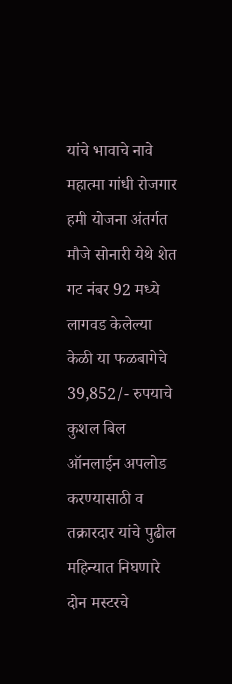यांचे भावाचे नावे महात्मा गांधी रोजगार हमी योजना अंतर्गत मौजे सोनारी येथे शेत गट नंबर 92 मध्ये लागवड केलेल्या केळी या फळबागेचे 39,852/- रुपयाचे कुशल बिल ऑनलाईन अपलोड करण्यासाठी व तक्रारदार यांचे पुढील महिन्यात निघणारे दोन मस्टरचे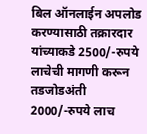बिल ऑनलाईन अपलोड करण्यासाठी तक्रारदार यांच्याकडे 2500/-रुपये लाचेची मागणी करून तडजोडअंती 2000/-रुपये लाच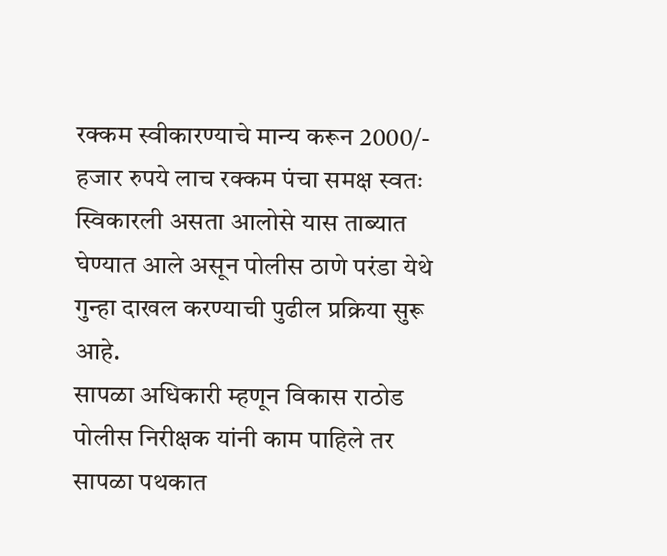रक्कम स्वीकारण्याचे मान्य करून 2000/- हजार रुपये लाच रक्कम पंचा समक्ष स्वतः स्विकारली असता आलोसे यास ताब्यात घेण्यात आले असून पोलीस ठाणे परंडा येथे गुन्हा दाखल करण्याची पुढील प्रक्रिया सुरू आहे.
सापळा अधिकारी म्हणून विकास राठोड पोलीस निरीक्षक यांनी काम पाहिले तर सापळा पथकात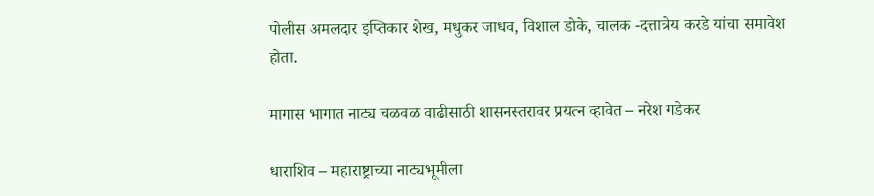पोलीस अमलदार इप्तिकार शेख, मधुकर जाधव, विशाल डोके, चालक -दत्तात्रेय करडे यांचा समावेश होता.

मागास भागात नाट्य चळवळ वाढीसाठी शासनस्तरावर प्रयत्न व्हावेत – नरेश गडेकर

धाराशिव – महाराष्ट्राच्या नाट्यभूमीला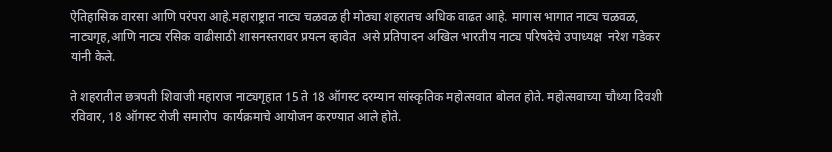ऐतिहासिक वारसा आणि परंपरा आहे.महाराष्ट्रात नाट्य चळवळ ही मोठ्या शहरातच अधिक वाढत आहे. मागास भागात नाट्य चळवळ, नाट्यगृह,आणि नाट्य रसिक वाढीसाठी शासनस्तरावर प्रयत्न व्हावेत  असे प्रतिपादन अखिल भारतीय नाट्य परिषदेचे उपाध्यक्ष  नरेश गडेकर यांनी केले.

ते शहरातील छत्रपती शिवाजी महाराज नाट्यगृहात 15 ते 18 ऑगस्ट दरम्यान सांस्कृतिक महोत्सवात बोलत होते. महोत्सवाच्या चौथ्या दिवशी रविवार, 18 ऑगस्ट रोजी समारोप  कार्यक्रमाचे आयोजन करण्यात आले होते.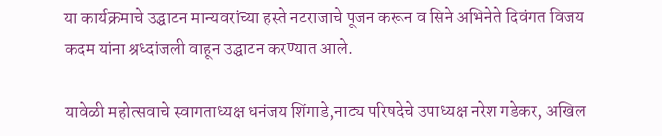या कार्यक्रमाचे उद्घाटन मान्यवरांच्या हस्ते नटराजाचे पूजन करून व सिने अभिनेते दिवंगत विजय कदम यांना श्रध्दांजली वाहून उद्घाटन करण्यात आले.

यावेळी महोत्सवाचे स्वागताध्यक्ष धनंजय शिंगाडे,नाट्य परिषदेचे उपाध्यक्ष नरेश गडेकर, अखिल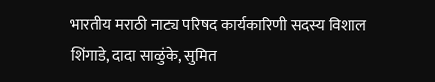भारतीय मराठी नाट्य परिषद कार्यकारिणी सदस्य विशाल शिंगाडे, दादा साळुंके, सुमित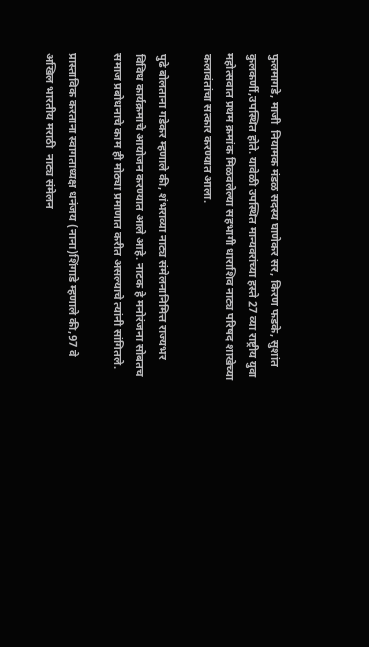फुलमागडे, माजी  नियामक मंडळ सदस्य घाणेकर सर, किरण फडके, सुशांत कुलकर्णी,उपस्थित होते. यावेळी उपस्थित मान्यवरांच्या हस्ते 27 व्या राष्ट्रीय युवा महोत्सवात प्रथम क्रमांक मिळवलेल्या सहभागी धाराशिव नाट्य परिषद शाखेच्या कलावंतांचा सत्कार करण्यात आला.

पुढे बोलताना गडेकर म्हणाले की, शंभराव्या नाट्य संमेलनानिमित्त राज्यभर विविध कार्यक्रमाचे आयोजन करण्यात आले आहे. नाटक हे मनोरंजना सोबतच समाज प्रबोधनाचे काम ही मोठ्या प्रमाणात करीत असल्याचे त्यांनी सांगितले.

प्रास्ताविक करताना स्वागताध्यक्ष धनंजय (नाना)शिंगाडे म्हणाले की,97 वे अखिल भारतीय मराठी  नाट्य संमेलन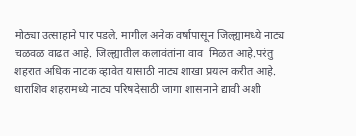मोठ्या उत्साहाने पार पडले. मागील अनेक वर्षापासून जिल्ह्यामध्ये नाट्य चळवळ वाढत आहे. जिल्ह्यातील कलावंतांना वाव  मिळत आहे.परंतु शहरात अधिक नाटक व्हावेत यासाठी नाट्य शाखा प्रयत्न करीत आहे.  धाराशिव शहरामध्ये नाट्य परिषदेसाठी जागा शासनाने द्यावी अशी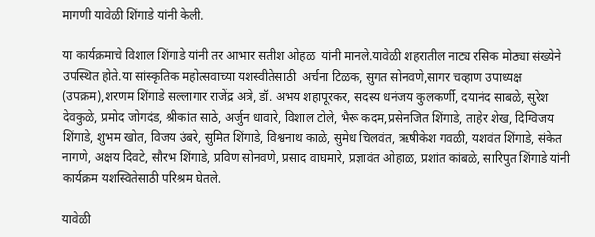मागणी यावेळी शिंगाडे यांनी केली.

या कार्यक्रमाचे विशाल शिंगाडे यांनी तर आभार सतीश ओहळ  यांनी मानले.यावेळी शहरातील नाट्य रसिक मोठ्या संख्येने उपस्थित होते.या सांस्कृतिक महोत्सवाच्या यशस्वीतेसाठी  अर्चना टिळक, सुगत सोनवणे,सागर चव्हाण उपाध्यक्ष (उपक्रम),शरणम शिंगाडे सल्लागार राजेंद्र अत्रे, डॉ. अभय शहापूरकर, सदस्य धनंजय कुलकर्णी, दयानंद साबळे, सुरेश देवकुळे, प्रमोद जोगदंड, श्रीकांत साठे, अर्जुन धावारे, विशाल टोले, भैरू कदम,प्रसेनजित शिंगाडे, ताहेर शेख, दिग्विजय शिंगाडे, शुभम खोत, विजय उंबरे, सुमित शिंगाडे, विश्वनाथ काळे, सुमेध चिलवंत, ऋषीकेश गवळी, यशवंत शिंगाडे, संकेत नागणे, अक्षय दिवटे, सौरभ शिंगाडे, प्रविण सोनवणे, प्रसाद वाघमारे, प्रज्ञावंत ओहाळ, प्रशांत कांबळे, सारिपुत शिंगाडे यांनी कार्यक्रम यशस्वितेसाठी परिश्रम घेतले.

यावेळी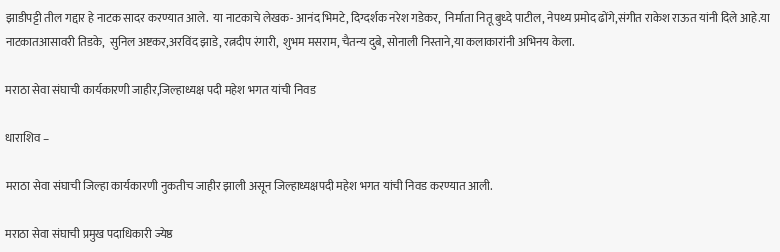झाडीपट्टी तील गद्दार हे नाटक सादर करण्यात आले.  या नाटकाचे लेखक- आनंद भिमटे, दिग्दर्शक नरेश गडेकर,  निर्माता नितू बुध्दे पाटील, नेपथ्य प्रमोद ढोंगे,संगीत राकेश राऊत यांनी दिले आहे.या नाटकातआसावरी तिडके,  सुनिल अष्टकर,अरविंद झाडे, रत्नदीप रंगारी,  शुभम मसराम, चैतन्य दुबे, सोनाली निस्ताने,या कलाकारांनी अभिनय केला.

मराठा सेवा संघाची कार्यकारणी जाहीर,जिल्हाध्यक्ष पदी महेश भगत यांची निवड

धाराशिव –

मराठा सेवा संघाची जिल्हा कार्यकारणी नुकतीच जाहीर झाली असून जिल्हाध्यक्षपदी महेश भगत यांची निवड करण्यात आली.

मराठा सेवा संघाची प्रमुख पदाधिकारी ज्येष्ठ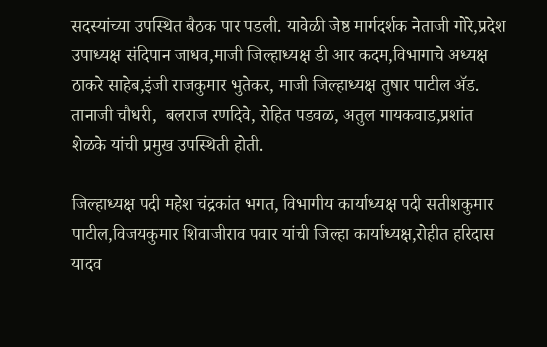सदस्यांच्या उपस्थित बैठक पार पडली. यावेळी जेष्ठ मार्गदर्शक नेताजी गोरे,प्रदेश उपाध्यक्ष संदिपान जाधव,माजी जिल्हाध्यक्ष डी आर कदम,विभागाचे अध्यक्ष ठाकरे साहेब,इंजी राजकुमार भुतेकर, माजी जिल्हाध्यक्ष तुषार पाटील ॲड. तानाजी चौधरी,  बलराज रणदिवे, रोहित पडवळ, अतुल गायकवाड,प्रशांत शेळके यांची प्रमुख उपस्थिती होती.

जिल्हाध्यक्ष पदी महेश चंद्रकांत भगत, विभागीय कार्याध्यक्ष पदी सतीशकुमार पाटील,विजयकुमार शिवाजीराव पवार यांची जिल्हा कार्याध्यक्ष,रोहीत हरिदास यादव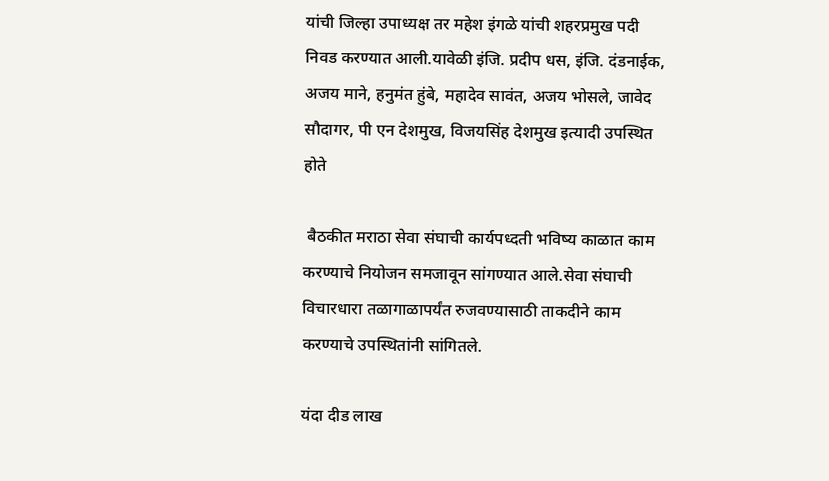यांची जिल्हा उपाध्यक्ष तर महेश इंगळे यांची शहरप्रमुख पदी निवड करण्यात आली.यावेळी इंजि. प्रदीप धस, इंजि. दंडनाईक, अजय माने, हनुमंत हुंबे, महादेव सावंत, अजय भोसले, जावेद सौदागर, पी एन देशमुख, विजयसिंह देशमुख इत्यादी उपस्थित होते

 बैठकीत मराठा सेवा संघाची कार्यपध्दती भविष्य काळात काम करण्याचे नियोजन समजावून सांगण्यात आले.सेवा संघाची विचारधारा तळागाळापर्यंत रुजवण्यासाठी ताकदीने काम करण्याचे उपस्थितांनी सांगितले.

यंदा दीड लाख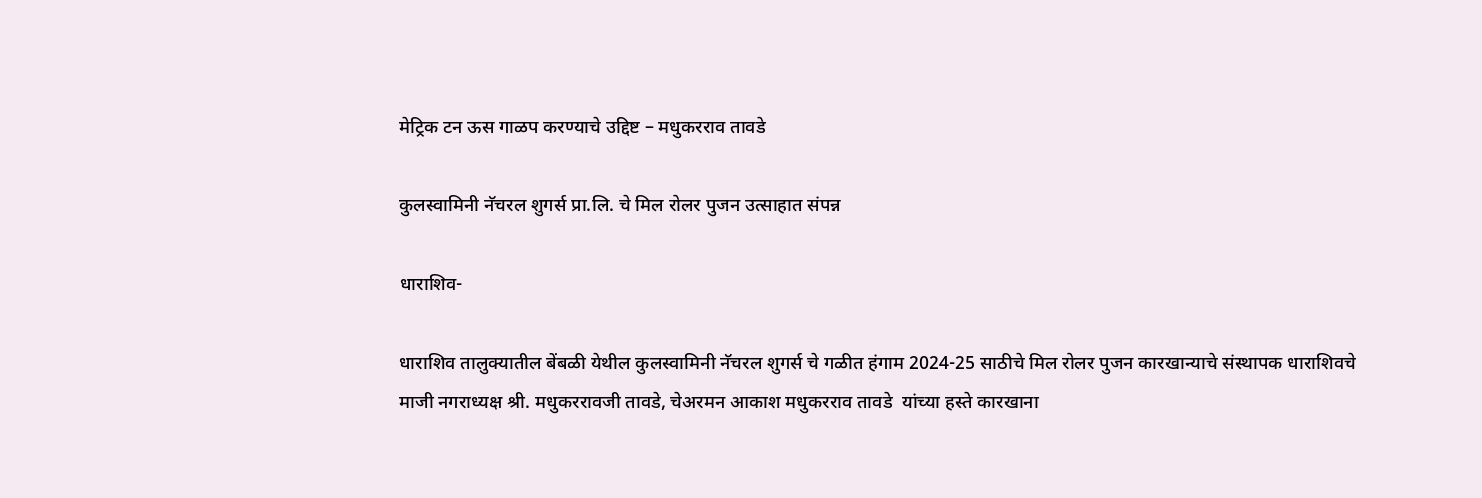मेट्रिक टन ऊस गाळप करण्याचे उद्दिष्ट – मधुकरराव तावडे

कुलस्वामिनी नॅचरल शुगर्स प्रा.लि. चे मिल रोलर पुजन उत्साहात संपन्न

धाराशिव-

धाराशिव तालुक्यातील बेंबळी येथील कुलस्वामिनी नॅचरल शुगर्स चे गळीत हंगाम 2024-25 साठीचे मिल रोलर पुजन कारखान्याचे संस्थापक धाराशिवचे माजी नगराध्यक्ष श्री. मधुकररावजी तावडे, चेअरमन आकाश मधुकरराव तावडे  यांच्या हस्ते कारखाना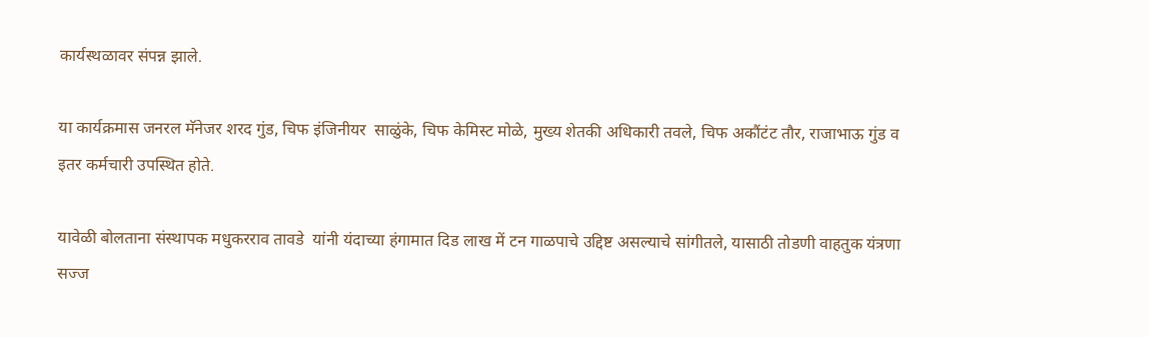कार्यस्थळावर संपन्न झाले.

या कार्यक्रमास जनरल मॅनेजर शरद गुंड, चिफ इंजिनीयर  साळुंके, चिफ केमिस्ट मोळे, मुख्य शेतकी अधिकारी तवले, चिफ अकौंटंट तौर, राजाभाऊ गुंड व इतर कर्मचारी उपस्थित होते.

यावेळी बोलताना संस्थापक मधुकरराव तावडे  यांनी यंदाच्या हंगामात दिड लाख में टन गाळपाचे उद्दिष्ट असल्याचे सांगीतले, यासाठी तोडणी वाहतुक यंत्रणा सज्ज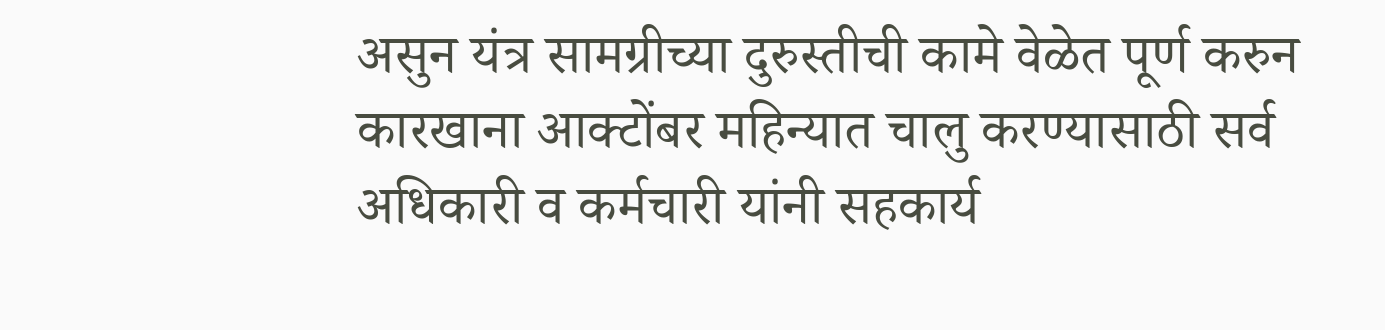असुन यंत्र सामग्रीच्या दुरुस्तीची कामे वेळेत पूर्ण करुन कारखाना आक्टोंबर महिन्यात चालु करण्यासाठी सर्व अधिकारी व कर्मचारी यांनी सहकार्य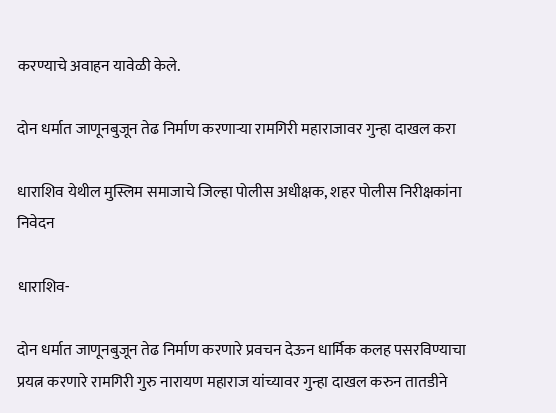करण्याचे अवाहन यावेळी केले.

दोन धर्मात जाणूनबुजून तेढ निर्माण करणार्‍या रामगिरी महाराजावर गुन्हा दाखल करा

धाराशिव येथील मुस्लिम समाजाचे जिल्हा पोलीस अधीक्षक, शहर पोलीस निरीक्षकांना निवेदन

धाराशिव-

दोन धर्मात जाणूनबुजून तेढ निर्माण करणारे प्रवचन देऊन धार्मिक कलह पसरविण्याचा प्रयत्न करणारे रामगिरी गुरु नारायण महाराज यांच्यावर गुन्हा दाखल करुन तातडीने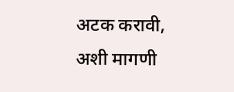अटक करावी, अशी मागणी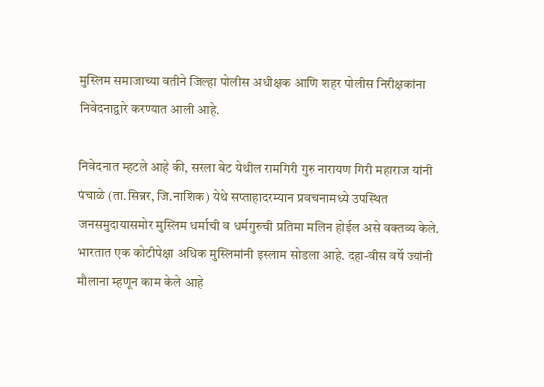मुस्लिम समाजाच्या वतीने जिल्हा पोलीस अधीक्षक आणि शहर पोलीस निरीक्षकांना निवेदनाद्वारे करण्यात आली आहे.

निवेदनात म्हटले आहे की, सरला बेट येथील रामगिरी गुरु नारायण गिरी महाराज यांनी पंचाळे (ता.सिन्नर, जि.नाशिक) येथे सप्ताहादरम्यान प्रवचनामध्ये उपस्थित जनसमुदायासमोर मुस्लिम धर्माची व धर्मगुरुची प्रतिमा मलिन होईल असे वक्तव्य केले. भारतात एक कोटीपेक्षा अधिक मुस्लिमांनी इस्लाम सोडला आहे. दहा-वीस वर्षे ज्यांनी मौलाना म्हणून काम केले आहे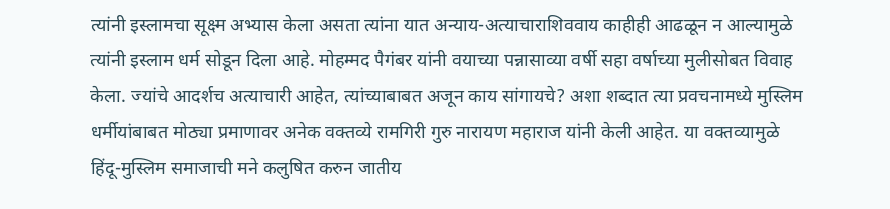त्यांनी इस्लामचा सूक्ष्म अभ्यास केला असता त्यांना यात अन्याय-अत्याचाराशिववाय काहीही आढळून न आल्यामुळे त्यांनी इस्लाम धर्म सोडून दिला आहे. मोहम्मद पैगंबर यांनी वयाच्या पन्नासाव्या वर्षी सहा वर्षाच्या मुलीसोबत विवाह केला. ज्यांचे आदर्शच अत्याचारी आहेत, त्यांच्याबाबत अजून काय सांगायचे? अशा शब्दात त्या प्रवचनामध्ये मुस्लिम धर्मीयांबाबत मोठ्या प्रमाणावर अनेक वक्तव्ये रामगिरी गुरु नारायण महाराज यांनी केली आहेत. या वक्तव्यामुळे हिंदू-मुस्लिम समाजाची मने कलुषित करुन जातीय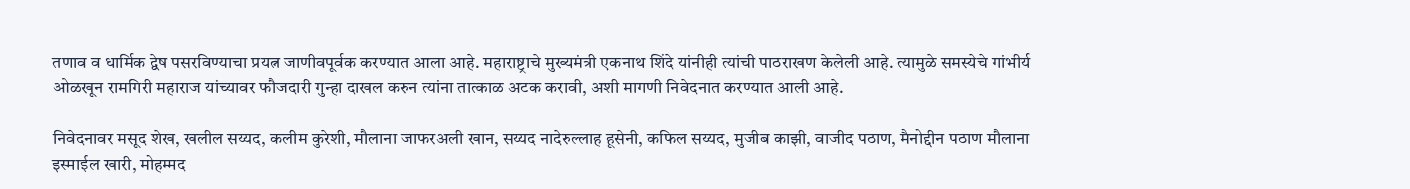तणाव व धार्मिक द्वेष पसरविण्याचा प्रयत्न जाणीवपूर्वक करण्यात आला आहे. महाराष्ट्राचे मुख्यमंत्री एकनाथ शिंदे यांनीही त्यांची पाठराखण केलेली आहे. त्यामुळे समस्येचे गांभीर्य ओळखून रामगिरी महाराज यांच्यावर फौजदारी गुन्हा दाखल करुन त्यांना तात्काळ अटक करावी, अशी मागणी निवेदनात करण्यात आली आहे.

निवेदनावर मसूद शेख, खलील सय्यद, कलीम कुरेशी, मौलाना जाफरअली खान, सय्यद नादेरुल्लाह हूसेनी, कफिल सय्यद, मुजीब काझी, वाजीद पठाण, मैनोद्दीन पठाण मौलाना इस्माईल खारी, मोहम्मद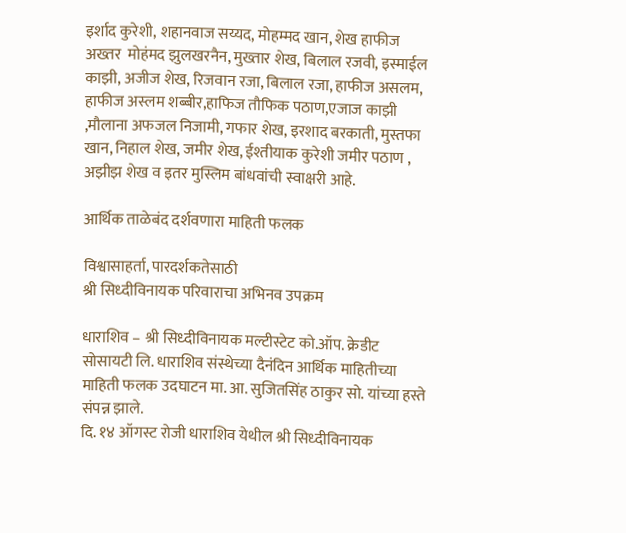इर्शाद कुरेशी, शहानवाज सय्यद, मोहम्मद खान, शेख हाफीज अख्तर  मोहंमद झुलखरनैन, मुख्तार शेख, बिलाल रजवी, इस्माईल काझी, अजीज शेख, रिजवान रजा, बिलाल रजा, हाफीज असलम, हाफीज अस्लम शब्बीर,हाफिज तौफिक पठाण,एजाज काझी ,मौलाना अफजल निजामी, गफार शेख, इरशाद बरकाती, मुस्तफा खान, निहाल शेख, जमीर शेख, ईश्तीयाक कुरेशी जमीर पठाण , अझीझ शेख व इतर मुस्लिम बांधवांची स्वाक्षरी आहे.

आर्थिक ताळेबंद दर्शवणारा माहिती फलक

विश्वासाहर्ता, पारदर्शकतेसाठी
श्री सिध्दीविनायक परिवाराचा अभिनव उपक्रम

धाराशिव – श्री सिध्दीविनायक मल्टीस्टेट को.ऑप. क्रेडीट सोसायटी लि. धाराशिव संस्थेच्या दैनंदिन आर्थिक माहितीच्या माहिती फलक उदघाटन मा. आ. सुजितसिंह ठाकुर सो. यांच्या हस्ते संपन्न झाले.
दि. १४ ऑगस्ट रोजी धाराशिव येथील श्री सिध्दीविनायक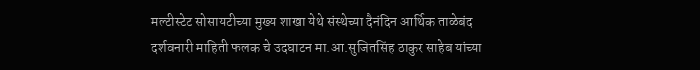मल्टीस्टेट सोसायटीच्या मुख्य शाखा येथे संस्थेच्या दैनंदिन आर्थिक ताळेबंद दर्शवनारी माहिती फलक चे उदघाटन मा.आ.सुजितसिंह ठाकुर साहेब यांच्या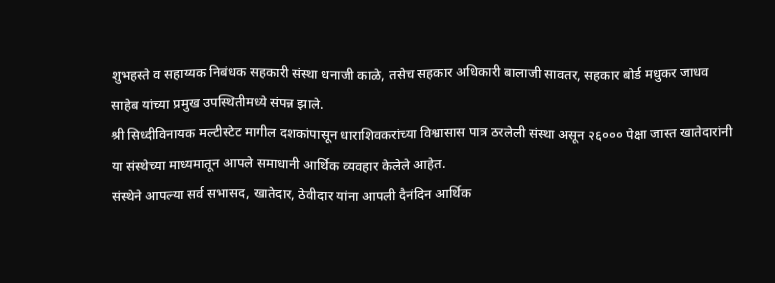शुभहस्ते व सहाय्यक निबंधक सहकारी संस्था धनाजी काळे, तसेच सहकार अधिकारी बालाजी सावतर, सहकार बोर्ड मधुकर जाधव साहेब यांच्या प्रमुख उपस्थितीमध्ये संपन्न झाले.
श्री सिध्दीविनायक मल्टीस्टेट मागील दशकांपासून धाराशिवकरांच्या विश्वासास पात्र ठरलेली संस्था असून २६००० पेक्षा जास्त खातेदारांनी या संस्थेच्या माध्यमातून आपले समाधानी आर्थिक व्यवहार केलेले आहेत.
संस्थेने आपल्या सर्व सभासद, खातेदार, ठेवीदार यांना आपली दैनंदिन आर्थिक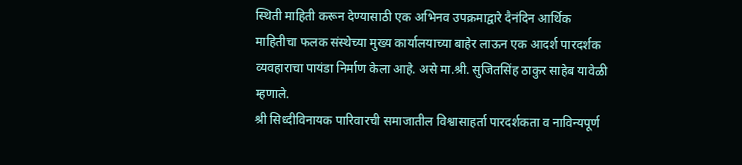स्थिती माहिती करून देण्यासाठी एक अभिनव उपक्रमाद्वारे दैनंदिन आर्थिक माहितीचा फलक संस्थेच्या मुख्य कार्यालयाच्या बाहेर लाऊन एक आदर्श पारदर्शक व्यवहाराचा पायंडा निर्माण केला आहे. असे मा.श्री. सुजितसिंह ठाकुर साहेब यावेळी म्हणाले.
श्री सिध्दीविनायक पारिवारची समाजातील विश्वासाहर्ता पारदर्शकता व नाविन्यपूर्ण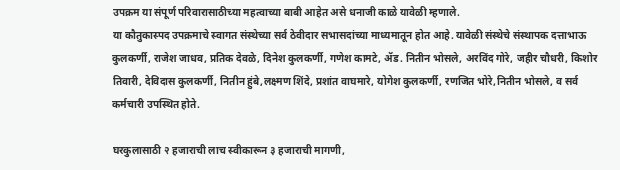उपक्रम या संपूर्ण परिवारासाठीच्या महत्वाच्या बाबी आहेत असे धनाजी काळे यावेळी म्हणाले.
या कौतुकास्पद उपक्रमाचे स्वागत संस्थेच्या सर्व ठेवीदार सभासदांच्या माध्यमातून होत आहे. यावेळी संस्थेचे संस्थापक दत्ताभाऊ कुलकर्णी, राजेश जाधव, प्रतिक देवळे, दिनेश कुलकर्णी, गणेश कामटे, ॲड. नितीन भोसले, अरविंद गोरे, जहीर चौधरी, किशोर तिवारी, देविदास कुलकर्णी, नितीन हुंबे,लक्ष्मण शिंदे, प्रशांत वाघमारे, योगेश कुलकर्णी, रणजित भोरे,नितीन भोसले, व सर्व कर्मचारी उपस्थित होते.

घरकुलासाठी २ हजाराची लाच स्वीकारून ३ हजाराची मागणी,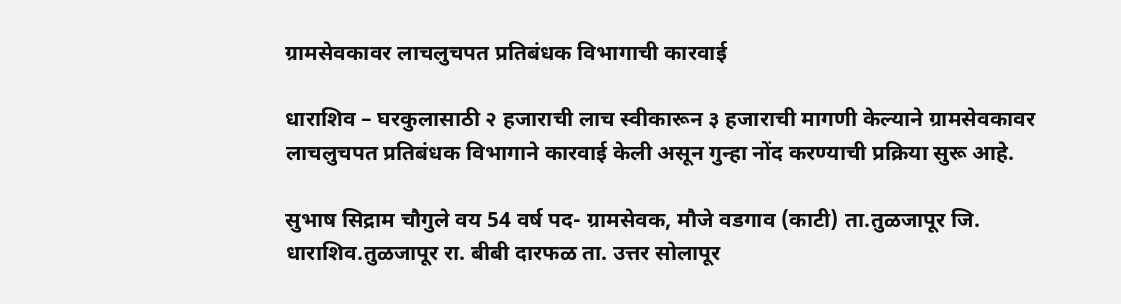ग्रामसेवकावर लाचलुचपत प्रतिबंधक विभागाची कारवाई

धाराशिव – घरकुलासाठी २ हजाराची लाच स्वीकारून ३ हजाराची मागणी केल्याने ग्रामसेवकावर लाचलुचपत प्रतिबंधक विभागाने कारवाई केली असून गुन्हा नोंद करण्याची प्रक्रिया सुरू आहे.

सुभाष सिद्राम चौगुले वय 54 वर्ष पद- ग्रामसेवक, मौजे वडगाव (काटी) ता.तुळजापूर जि. धाराशिव.तुळजापूर रा. बीबी दारफळ ता. उत्तर सोलापूर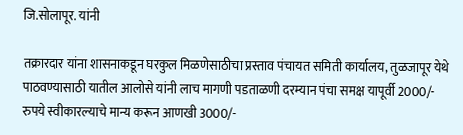जि.सोलापूर. यांनी

तक्रारदार यांना शासनाकडून घरकुल मिळणेसाठीचा प्रस्ताव पंचायत समिती कार्यालय, तुळजापूर येथे पाठवण्यासाठी यातील आलोसे यांनी लाच मागणी पडताळणी दरम्यान पंचा समक्ष यापूर्वी 2000/- रुपये स्वीकारल्याचे मान्य करून आणखी 3000/-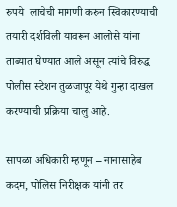रुपये  लाचेची मागणी करुन स्विकारण्याची तयारी दर्शविली यावरून आलोसे यांना ताब्यात घेण्यात आले असून त्यांचे विरुद्ध पोलीस स्टेशन तुळजापूर येथे गुन्हा दाखल करण्याची प्रक्रिया चालु आहे.

सापळा अधिकारी म्हणून – नानासाहेब कदम, पोलिस निरीक्षक यांनी तर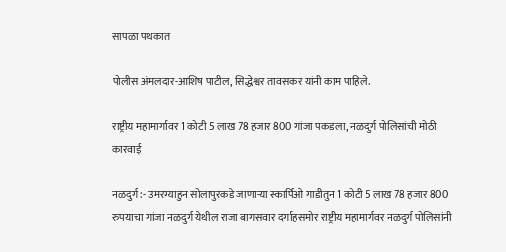सापळा पथकात

पोलीस अंमलदार-आशिष पाटील, सिद्धेश्वर तावसकर यांनी काम पाहिले.

राष्ट्रीय महामार्गावर 1 कोटी 5 लाख 78 हजार 800 गांजा पकडला, नळदुर्ग पोलिसांची मोठी कारवाई

नळदुर्ग :- उमरग्याहुन सोलापुरकडे जाणाऱ्या स्कार्पिओ गाडीतुन 1 कोटी 5 लाख 78 हजार 800 रुपयाचा गांजा नळदुर्ग येथील राजा बागसवार दर्गाहसमोर राष्ट्रीय महामार्गवर नळदुर्ग पोलिसांनी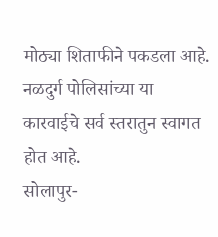मोठ्या शिताफीने पकडला आहे. नळदुर्ग पोलिसांच्या या कारवाईचे सर्व स्तरातुन स्वागत होत आहे.
सोलापुर-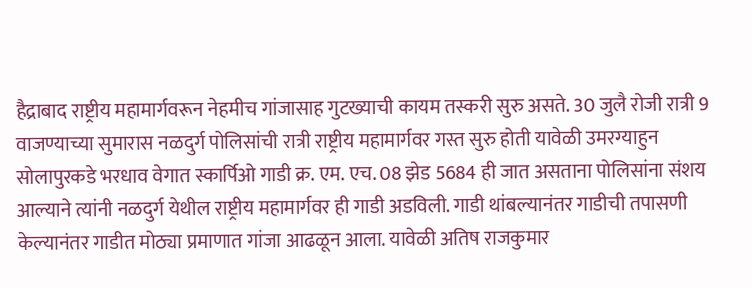हैद्राबाद राष्ट्रीय महामार्गवरून नेहमीच गांजासाह गुटख्याची कायम तस्करी सुरु असते. 30 जुलै रोजी रात्री 9 वाजण्याच्या सुमारास नळदुर्ग पोलिसांची रात्री राष्ट्रीय महामार्गवर गस्त सुरु होती यावेळी उमरग्याहुन सोलापुरकडे भरधाव वेगात स्कार्पिओ गाडी क्र. एम. एच. 08 झेड 5684 ही जात असताना पोलिसांना संशय आल्याने त्यांनी नळदुर्ग येथील राष्ट्रीय महामार्गवर ही गाडी अडविली. गाडी थांबल्यानंतर गाडीची तपासणी केल्यानंतर गाडीत मोठ्या प्रमाणात गांजा आढळून आला. यावेळी अतिष राजकुमार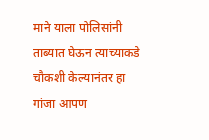माने याला पोलिसांनी ताब्यात घेऊन त्याच्याकडे चौकशी केल्यानंतर हा गांजा आपण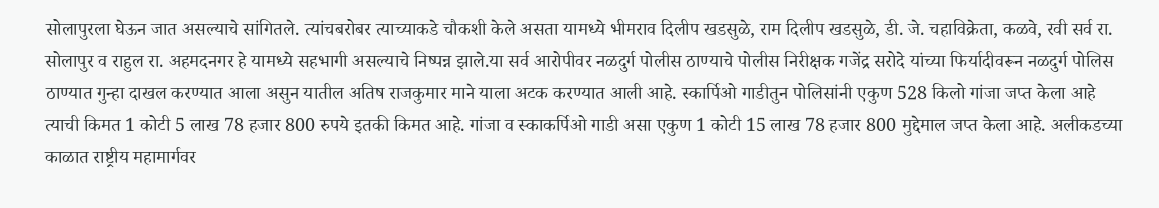सोलापुरला घेऊन जात असल्याचे सांगितले. त्यांचबरोबर त्याच्याकडे चौकशी केले असता यामध्ये भीमराव दिलीप खडसुळे, राम दिलीप खडसुळे, डी. जे. चहाविक्रेता, कळवे, रवी सर्व रा. सोलापुर व राहुल रा. अहमदनगर हे यामध्ये सहभागी असल्याचे निष्पन्न झाले.या सर्व आरोपीवर नळदुर्ग पोलीस ठाण्याचे पोलीस निरीक्षक गजेंद्र सरोदे यांच्या फिर्यादीवरून नळदुर्ग पोलिस ठाण्यात गुन्हा दाखल करण्यात आला असुन यातील अतिष राजकुमार माने याला अटक करण्यात आली आहे. स्कार्पिओ गाडीतुन पोलिसांनी एकुण 528 किलो गांजा जप्त केला आहे त्याची किमत 1 कोटी 5 लाख 78 हजार 800 रुपये इतकी किमत आहे. गांजा व स्काकर्पिओ गाडी असा एकुण 1 कोटी 15 लाख 78 हजार 800 मुद्देमाल जप्त केला आहे. अलीकडच्या काळात राष्ट्रीय महामार्गवर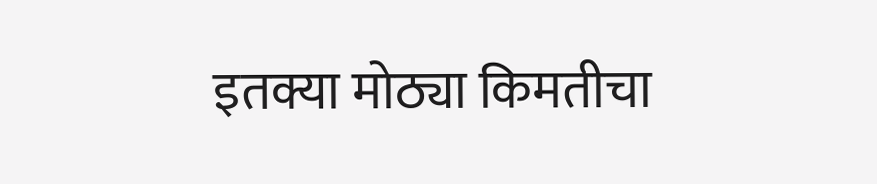इतक्या मोठ्या किमतीचा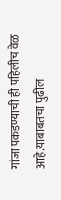गांजा पकडण्याची ही पहिलीच वेळ आहे.याबाबतचा पुढील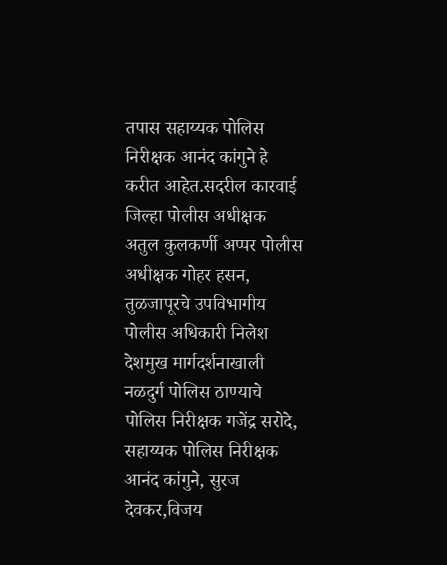तपास सहाय्यक पोलिस निरीक्षक आनंद कांगुने हे करीत आहेत.सदरील कारवाई जिल्हा पोलीस अधीक्षक अतुल कुलकर्णी अप्पर पोलीस अधीक्षक गोहर हसन, तुळजापूरचे उपविभागीय पोलीस अधिकारी निलेश देशमुख मार्गदर्शनाखाली नळदुर्ग पोलिस ठाण्याचे पोलिस निरीक्षक गजेंद्र सरोदे, सहाय्यक पोलिस निरीक्षक आनंद कांगुने, सुरज देवकर,विजय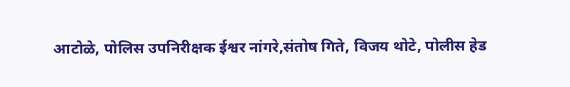आटोळे, पोलिस उपनिरीक्षक ईश्वर नांगरे,संतोष गिते, विजय थोटे, पोलीस हेड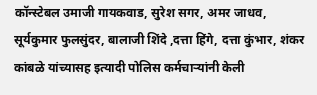कॉन्स्टेबल उमाजी गायकवाड, सुरेश सगर, अमर जाधव, सूर्यकुमार फुलसुंदर, बालाजी शिंदे ,दत्ता हिंगे, दत्ता कुंभार, शंकर कांबळे यांच्यासह इत्यादी पोलिस कर्मचाऱ्यांनी केली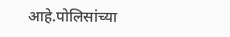आहे.पोलिसांच्या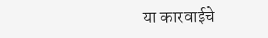या कारवाईचे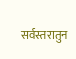सर्वस्तरातुन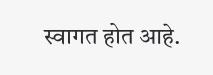स्वागत होत आहे.